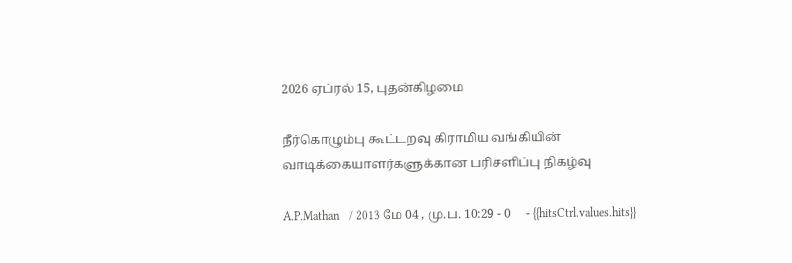2026 ஏப்ரல் 15, புதன்கிழமை

நீர்கொழும்பு கூட்டறவு கிராமிய வங்கியின் வாடிக்கையாளர்களுக்கான பரிசளிப்பு நிகழ்வு

A.P.Mathan   / 2013 மே 04 , மு.ப. 10:29 - 0     - {{hitsCtrl.values.hits}}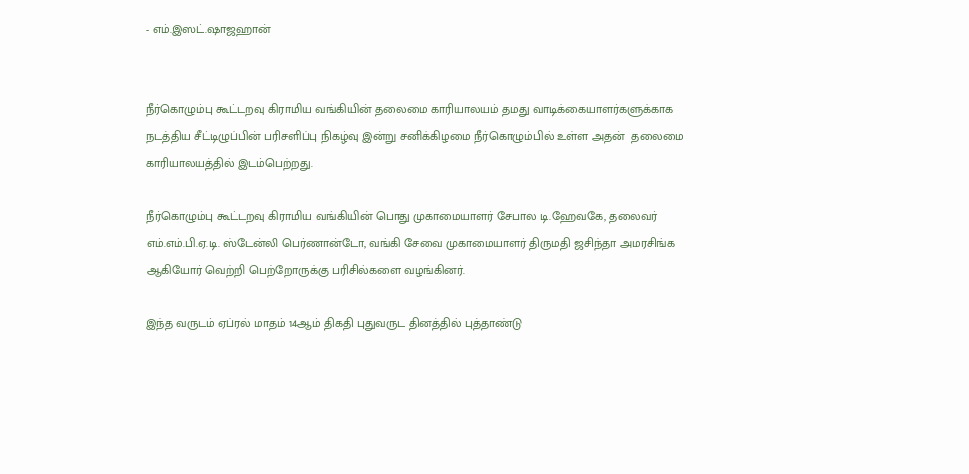- எம்.இஸட்.ஷாஜஹான்


நீர்கொழும்பு கூட்டறவு கிராமிய வங்கியின் தலைமை காரியாலயம் தமது வாடிக்கையாளர்களுக்காக நடத்திய சீட்டிழுப்பின் பரிசளிப்பு நிகழ்வு இன்று சனிக்கிழமை நீர்கொழும்பில் உள்ள அதன்  தலைமை காரியாலயத்தில் இடம்பெற்றது.

நீர்கொழும்பு கூட்டறவு கிராமிய வங்கியின் பொது முகாமையாளர் சேபால டி.ஹேவகே, தலைவர் எம்.எம்.பி.ஏ.டி. ஸ்டேன்லி பெர்ணான்டோ, வங்கி சேவை முகாமையாளர் திருமதி ஜசிந்தா அமரசிங்க ஆகியோர் வெற்றி பெற்றோருக்கு பரிசில்களை வழங்கினர்.

இந்த வருடம் ஏப்ரல் மாதம் 14ஆம் திகதி புதுவருட தினத்தில் புத்தாண்டு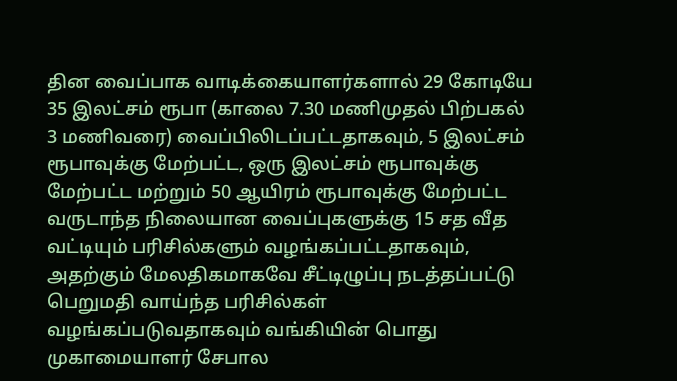தின வைப்பாக வாடிக்கையாளர்களால் 29 கோடியே 35 இலட்சம் ரூபா (காலை 7.30 மணிமுதல் பிற்பகல் 3 மணிவரை) வைப்பிலிடப்பட்டதாகவும், 5 இலட்சம் ரூபாவுக்கு மேற்பட்ட, ஒரு இலட்சம் ரூபாவுக்கு மேற்பட்ட மற்றும் 50 ஆயிரம் ரூபாவுக்கு மேற்பட்ட வருடாந்த நிலையான வைப்புகளுக்கு 15 சத வீத வட்டியும் பரிசில்களும் வழங்கப்பட்டதாகவும், அதற்கும் மேலதிகமாகவே சீட்டிழுப்பு நடத்தப்பட்டு பெறுமதி வாய்ந்த பரிசில்கள் வழங்கப்படுவதாகவும் வங்கியின் பொது முகாமையாளர் சேபால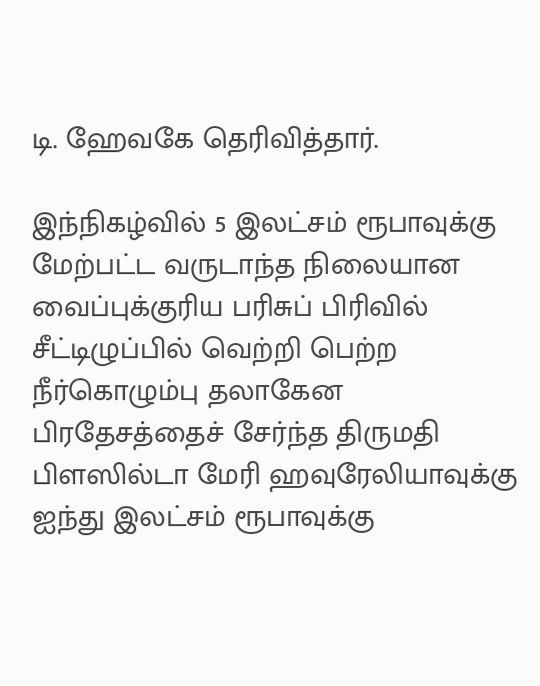டி. ஹேவகே தெரிவித்தார்.

இந்நிகழ்வில் 5 இலட்சம் ரூபாவுக்கு மேற்பட்ட வருடாந்த நிலையான வைப்புக்குரிய பரிசுப் பிரிவில் சீட்டிழுப்பில் வெற்றி பெற்ற நீர்கொழும்பு தலாகேன பிரதேசத்தைச் சேர்ந்த திருமதி பிளஸில்டா மேரி ஹவுரேலியாவுக்கு ஐந்து இலட்சம் ரூபாவுக்கு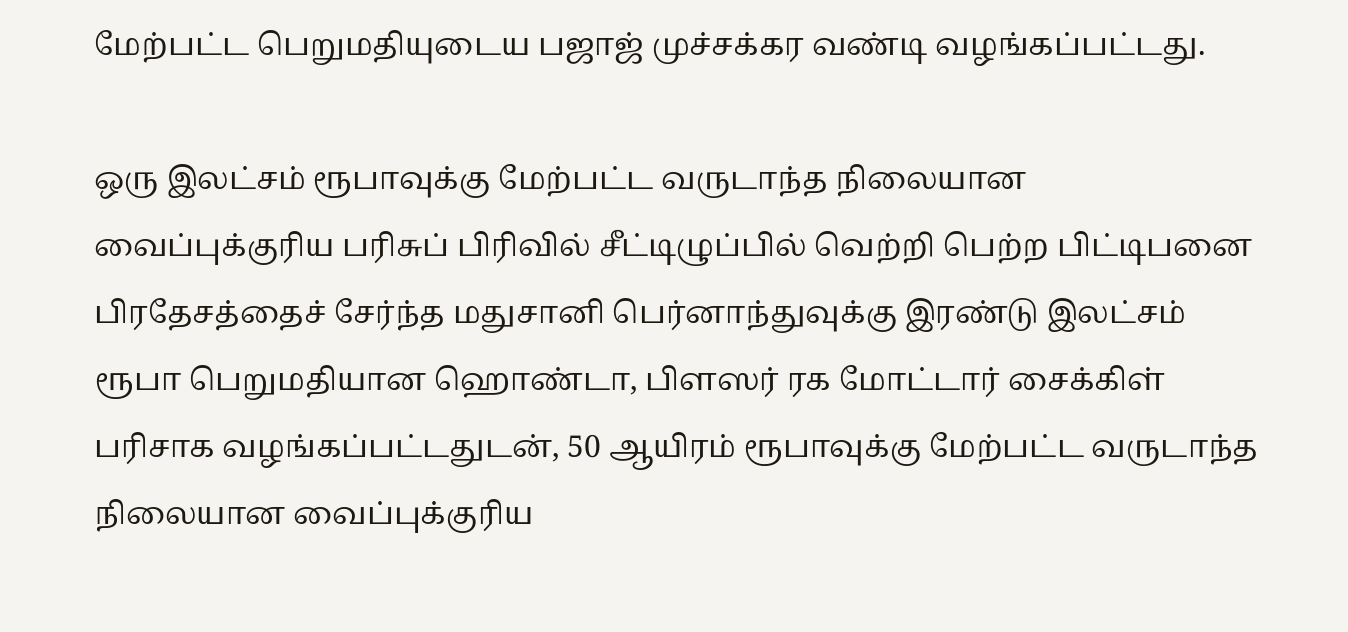மேற்பட்ட பெறுமதியுடைய பஜாஜ் முச்சக்கர வண்டி வழங்கப்பட்டது.

ஒரு இலட்சம் ரூபாவுக்கு மேற்பட்ட வருடாந்த நிலையான வைப்புக்குரிய பரிசுப் பிரிவில் சீட்டிழுப்பில் வெற்றி பெற்ற பிட்டிபனை பிரதேசத்தைச் சேர்ந்த மதுசானி பெர்னாந்துவுக்கு இரண்டு இலட்சம் ரூபா பெறுமதியான ஹொண்டா, பிளஸர் ரக மோட்டார் சைக்கிள் பரிசாக வழங்கப்பட்டதுடன், 50 ஆயிரம் ரூபாவுக்கு மேற்பட்ட வருடாந்த நிலையான வைப்புக்குரிய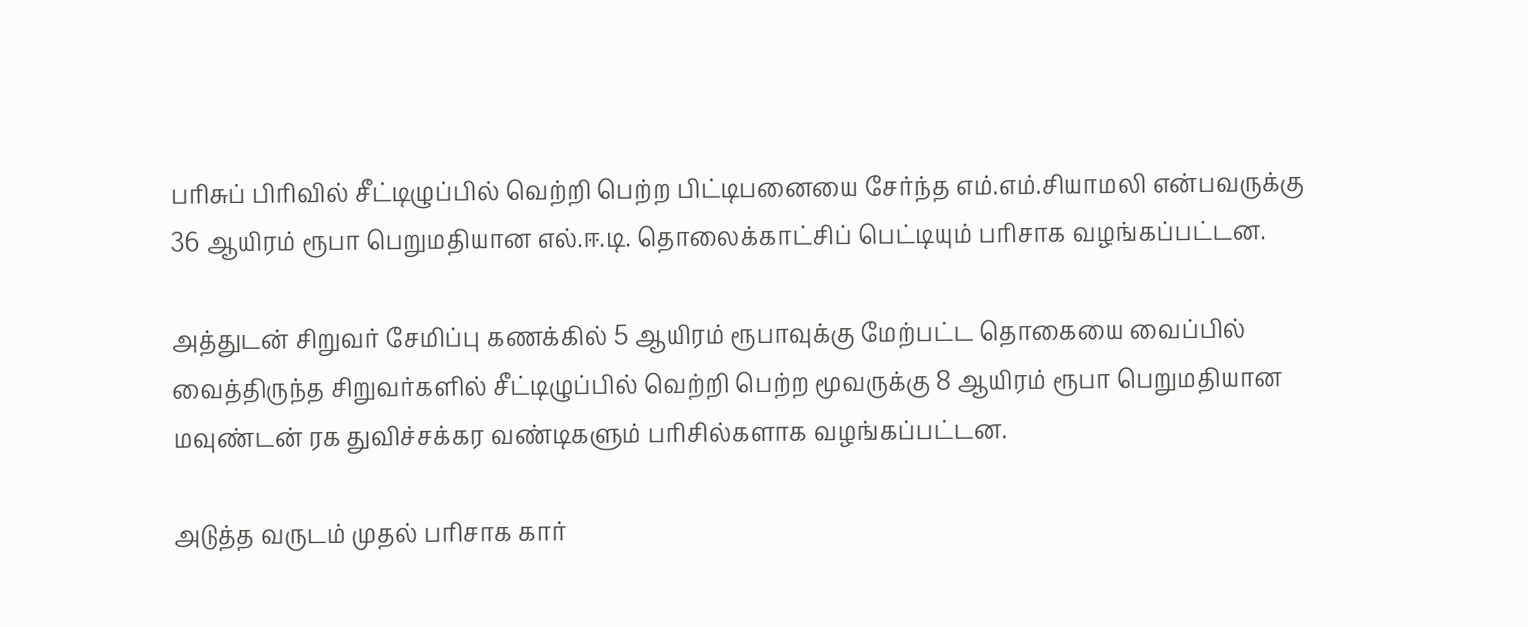பரிசுப் பிரிவில் சீட்டிழுப்பில் வெற்றி பெற்ற பிட்டிபனையை சேர்ந்த எம்.எம்.சியாமலி என்பவருக்கு 36 ஆயிரம் ரூபா பெறுமதியான எல்.ஈ.டி. தொலைக்காட்சிப் பெட்டியும் பரிசாக வழங்கப்பட்டன.

அத்துடன் சிறுவர் சேமிப்பு கணக்கில் 5 ஆயிரம் ரூபாவுக்கு மேற்பட்ட தொகையை வைப்பில் வைத்திருந்த சிறுவர்களில் சீட்டிழுப்பில் வெற்றி பெற்ற மூவருக்கு 8 ஆயிரம் ரூபா பெறுமதியான மவுண்டன் ரக துவிச்சக்கர வண்டிகளும் பரிசில்களாக வழங்கப்பட்டன.

அடுத்த வருடம் முதல் பரிசாக கார்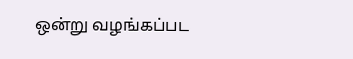ஒன்று வழங்கப்பட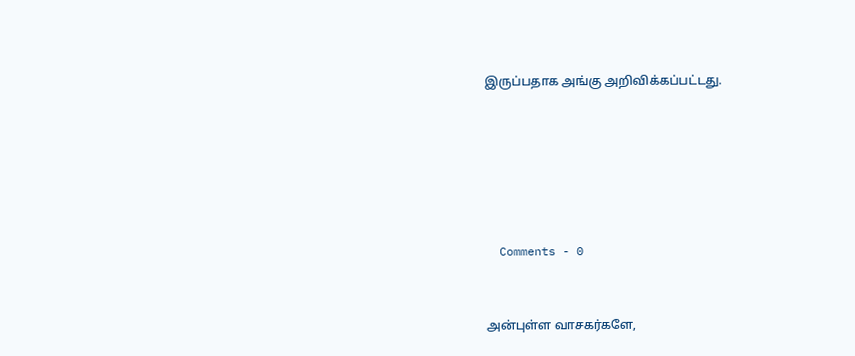இருப்பதாக அங்கு அறிவிக்கப்பட்டது.






  Comments - 0


அன்புள்ள வாசகர்களே,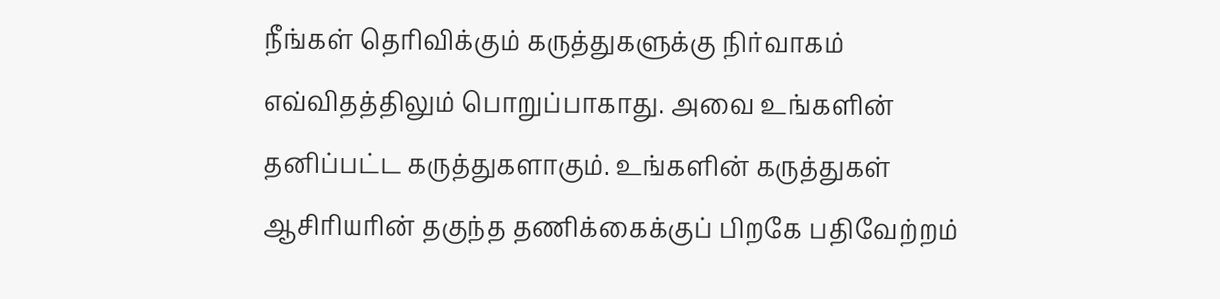நீங்கள் தெரிவிக்கும் கருத்துகளுக்கு நிர்வாகம் எவ்விதத்திலும் பொறுப்பாகாது. அவை உங்களின் தனிப்பட்ட கருத்துகளாகும். உங்களின் கருத்துகள் ஆசிரியரின் தகுந்த தணிக்கைக்குப் பிறகே பதிவேற்றம்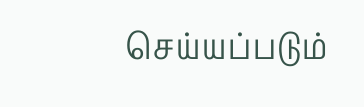செய்யப்படும்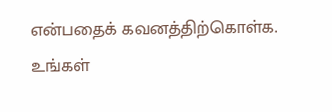என்பதைக் கவனத்திற்கொள்க. உங்கள்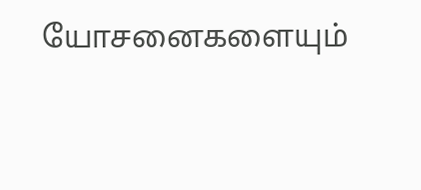யோசனைகளையும்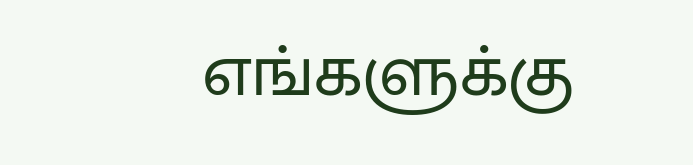எங்களுக்கு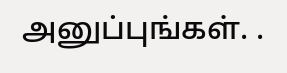அனுப்புங்கள். .